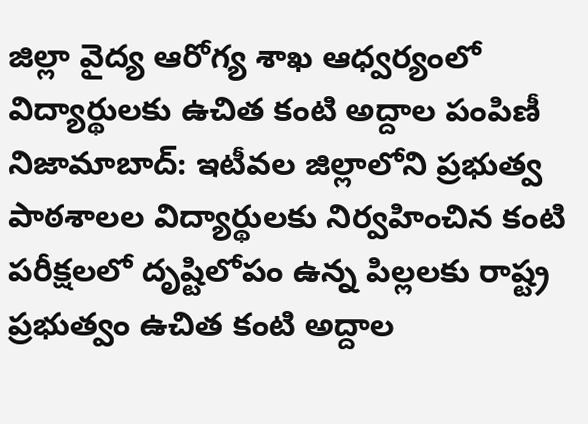జిల్లా వైద్య ఆరోగ్య శాఖ ఆధ్వర్యంలో విద్యార్థులకు ఉచిత కంటి అద్దాల పంపిణీ
నిజామాబాద్: ఇటీవల జిల్లాలోని ప్రభుత్వ పాఠశాలల విద్యార్థులకు నిర్వహించిన కంటి పరీక్షలలో దృష్టిలోపం ఉన్న పిల్లలకు రాష్ట్ర ప్రభుత్వం ఉచిత కంటి అద్దాల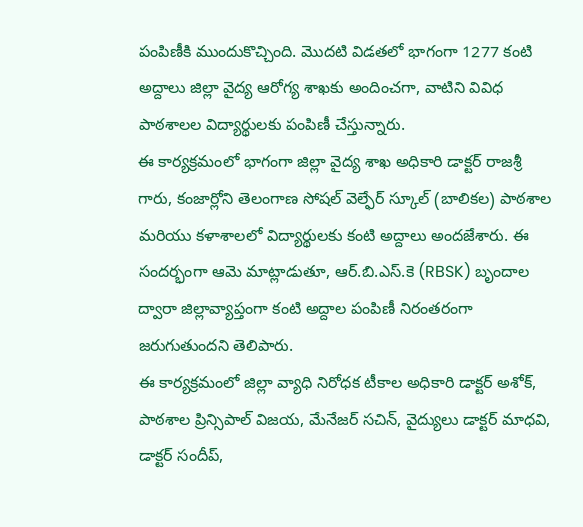పంపిణీకి ముందుకొచ్చింది. మొదటి విడతలో భాగంగా 1277 కంటి అద్దాలు జిల్లా వైద్య ఆరోగ్య శాఖకు అందించగా, వాటిని వివిధ పాఠశాలల విద్యార్థులకు పంపిణీ చేస్తున్నారు.
ఈ కార్యక్రమంలో భాగంగా జిల్లా వైద్య శాఖ అధికారి డాక్టర్ రాజశ్రీ గారు, కంజార్లోని తెలంగాణ సోషల్ వెల్ఫేర్ స్కూల్ (బాలికల) పాఠశాల మరియు కళాశాలలో విద్యార్థులకు కంటి అద్దాలు అందజేశారు. ఈ సందర్భంగా ఆమె మాట్లాడుతూ, ఆర్.బి.ఎస్.కె (RBSK) బృందాల ద్వారా జిల్లావ్యాప్తంగా కంటి అద్దాల పంపిణీ నిరంతరంగా జరుగుతుందని తెలిపారు.
ఈ కార్యక్రమంలో జిల్లా వ్యాధి నిరోధక టీకాల అధికారి డాక్టర్ అశోక్, పాఠశాల ప్రిన్సిపాల్ విజయ, మేనేజర్ సచిన్, వైద్యులు డాక్టర్ మాధవి, డాక్టర్ సందీప్,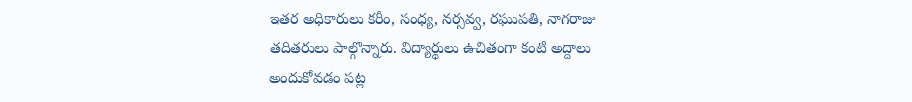ఇతర అధికారులు కరీం, సంధ్య, నర్సవ్వ, రఘుపతి, నాగరాజు తదితరులు పాల్గొన్నారు. విద్యార్థులు ఉచితంగా కంటి అద్దాలు అందుకోవడం పట్ల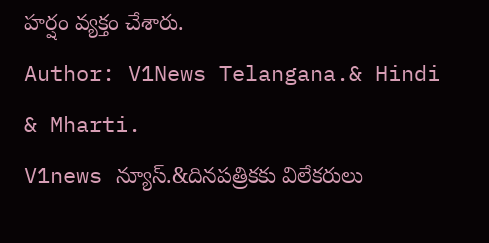హర్షం వ్యక్తం చేశారు.
Author: V1News Telangana.& Hindi & Mharti.
V1news న్యూస్.&దినపత్రికకు విలేకరులు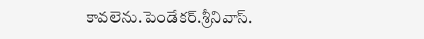కావలెను.పెండేకర్.శ్రీనివాస్.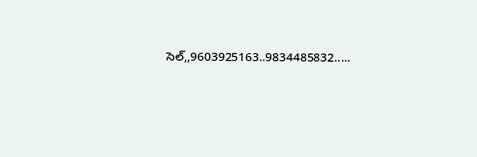సెల్,,9603925163..9834485832.....